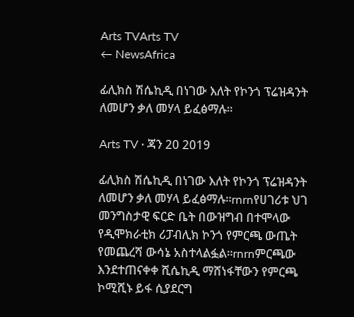Arts TVArts TV
← NewsAfrica

ፊሊክስ ሽሴኪዲ በነገው እለት የኮንጎ ፕሬዝዳንት ለመሆን ቃለ መሃላ ይፈፅማሉ፡፡

Arts TV · ጃን 20 2019

ፊሊክስ ሽሴኪዲ በነገው እለት የኮንጎ ፕሬዝዳንት ለመሆን ቃለ መሃላ ይፈፅማሉ፡፡rnrnየሀገሪቱ ህገ መንግስታዊ ፍርድ ቤት በውዝግብ በተሞላው የዲሞክራቲክ ሪፓብሊክ ኮንጎ የምርጫ ውጤት የመጨረሻ ውሳኔ አስተላልፏል፡፡rnrnምርጫው  እንደተጠናቀቀ ሺሴኪዲ ማሸነፋቸውን የምርጫ ኮሚሺኑ ይፋ ሲያደርግ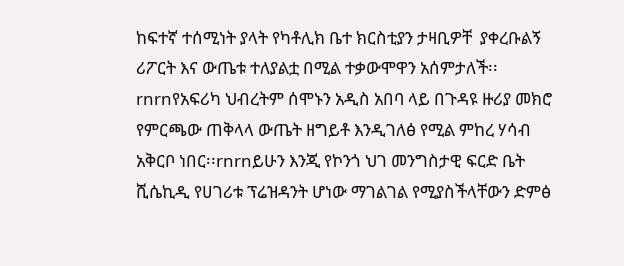ከፍተኛ ተሰሚነት ያላት የካቶሊክ ቤተ ክርስቲያን ታዛቢዎቸ  ያቀረቡልኝ ሪፖርት እና ውጤቱ ተለያልቷ በሚል ተቃውሞዋን አሰምታለች፡፡rnrnየአፍሪካ ህብረትም ሰሞኑን አዲስ አበባ ላይ በጉዳዩ ዙሪያ መክሮ የምርጫው ጠቅላላ ውጤት ዘግይቶ እንዲገለፅ የሚል ምከረ ሃሳብ አቅርቦ ነበር፡፡rnrnይሁን እንጂ የኮንጎ ህገ መንግስታዊ ፍርድ ቤት ሺሴኪዲ የሀገሪቱ ፕሬዝዳንት ሆነው ማገልገል የሚያስችላቸውን ድምፅ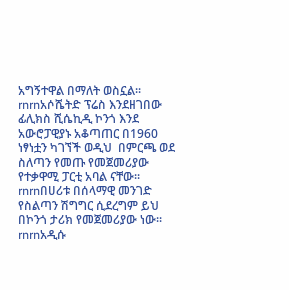አግኝተዋል በማለት ወስኗል፡፡rnrnአሶሼትድ ፕሬስ እንደዘገበው ፊሊክስ ሺሴኪዲ ኮንጎ እንደ አውሮፓዊያኑ አቆጣጠር በ1960 ነፃነቷን ካገኘች ወዲህ  በምርጫ ወደ ስለጣን የመጡ የመጀመሪያው የተቃዋሚ ፓርቲ አባል ናቸው፡፡rnrnበሀሪቱ በሰላማዊ መንገድ የስልጣን ሽግግር ሲደረግም ይህ በኮንጎ ታሪክ የመጀመሪያው ነው፡፡rnrnአዲሱ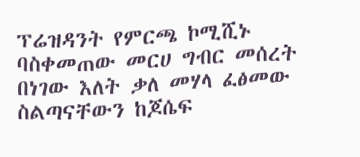ፕሬዝዳንት የምርጫ ኮሚሺኑ ባስቀመጠው መርሀ ግብር መሰረት በነገው እለት ቃለ መሃላ ፈፅመው ስልጣናቸውን ከጆሴፍ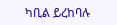ካቢል ይረከባሉ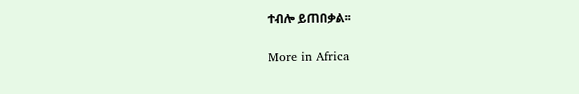ተብሎ ይጠበቃል፡፡

More in Africa